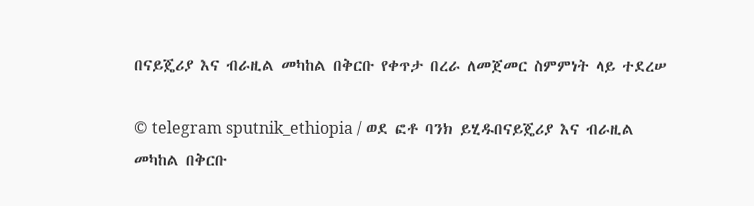በናይጄሪያ እና ብራዚል መካከል በቅርቡ የቀጥታ በረራ ለመጀመር ስምምነት ላይ ተደረሠ

© telegram sputnik_ethiopia / ወደ ፎቶ ባንክ ይሂዱበናይጄሪያ እና ብራዚል መካከል በቅርቡ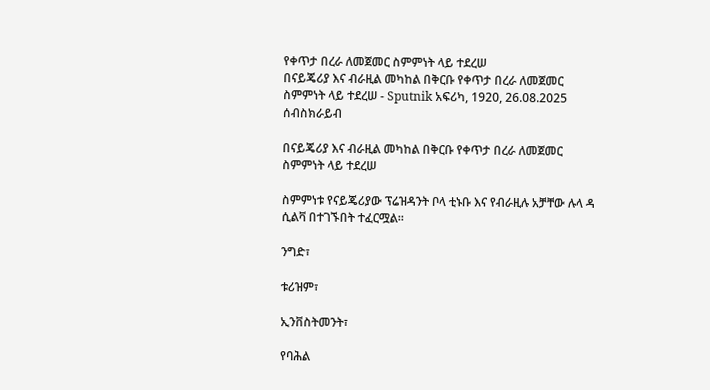የቀጥታ በረራ ለመጀመር ስምምነት ላይ ተደረሠ
በናይጄሪያ እና ብራዚል መካከል በቅርቡ የቀጥታ በረራ ለመጀመር ስምምነት ላይ ተደረሠ - Sputnik አፍሪካ, 1920, 26.08.2025
ሰብስክራይብ

በናይጄሪያ እና ብራዚል መካከል በቅርቡ የቀጥታ በረራ ለመጀመር ስምምነት ላይ ተደረሠ

ስምምነቱ የናይጄሪያው ፕሬዝዳንት ቦላ ቲኑቡ እና የብራዚሉ አቻቸው ሉላ ዳ ሲልቫ በተገኙበት ተፈርሟል።

ንግድ፣

ቱሪዝም፣

ኢንቨስትመንት፣

የባሕል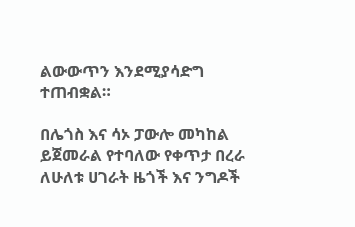ልውውጥን እንደሚያሳድግ ተጠብቋል።

በሌጎስ እና ሳኦ ፓውሎ መካከል ይጀመራል የተባለው የቀጥታ በረራ ለሁለቱ ሀገራት ዜጎች እና ንግዶች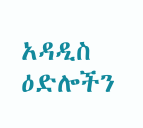አዳዲስ ዕድሎችን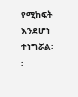የሚከፍት እንደሆነ ተነግሯል፡፡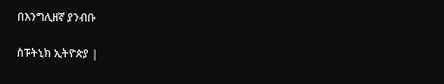በእንግሊዘኛ ያንብቡ

ስፑትኒክ ኢትዮጵያ |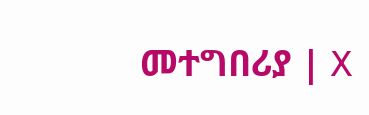መተግበሪያ | X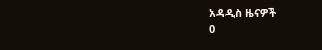አዳዲስ ዜናዎች
0